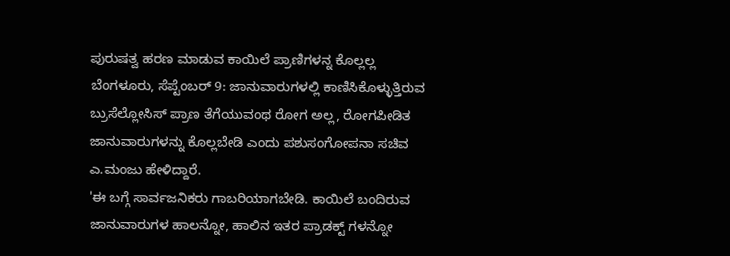ಪುರುಷತ್ವ ಹರಣ ಮಾಡುವ ಕಾಯಿಲೆ ಪ್ರಾಣಿಗಳನ್ನ ಕೊಲ್ಲಲ್ಲ
ಬೆಂಗಳೂರು, ಸೆಪ್ಟೆಂಬರ್ 9: ಜಾನುವಾರುಗಳಲ್ಲಿ ಕಾಣಿಸಿಕೊಳ್ಳುತ್ತಿರುವ ಬ್ರುಸೆಲ್ಲೋಸಿಸ್ ಪ್ರಾಣ ತೆಗೆಯುವಂಥ ರೋಗ ಅಲ್ಲ, ರೋಗಪೀಡಿತ ಜಾನುವಾರುಗಳನ್ನು ಕೊಲ್ಲಬೇಡಿ ಎಂದು ಪಶುಸಂಗೋಪನಾ ಸಚಿವ ಎ.ಮಂಜು ಹೇಳಿದ್ದಾರೆ.
'ಈ ಬಗ್ಗೆ ಸಾರ್ವಜನಿಕರು ಗಾಬರಿಯಾಗಬೇಡಿ. ಕಾಯಿಲೆ ಬಂದಿರುವ ಜಾನುವಾರುಗಳ ಹಾಲನ್ನೋ, ಹಾಲಿನ ಇತರ ಪ್ರಾಡಕ್ಟ್ ಗಳನ್ನೋ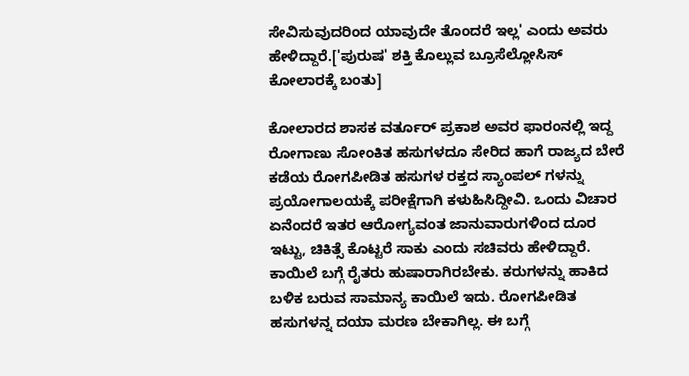ಸೇವಿಸುವುದರಿಂದ ಯಾವುದೇ ತೊಂದರೆ ಇಲ್ಲ' ಎಂದು ಅವರು ಹೇಳಿದ್ದಾರೆ.['ಪುರುಷ' ಶಕ್ತಿ ಕೊಲ್ಲುವ ಬ್ರೂಸೆಲ್ಲೋಸಿಸ್ ಕೋಲಾರಕ್ಕೆ ಬಂತು]

ಕೋಲಾರದ ಶಾಸಕ ವರ್ತೂರ್ ಪ್ರಕಾಶ ಅವರ ಫಾರಂನಲ್ಲಿ ಇದ್ದ ರೋಗಾಣು ಸೋಂಕಿತ ಹಸುಗಳದೂ ಸೇರಿದ ಹಾಗೆ ರಾಜ್ಯದ ಬೇರೆ ಕಡೆಯ ರೋಗಪೀಡಿತ ಹಸುಗಳ ರಕ್ತದ ಸ್ಯಾಂಪಲ್ ಗಳನ್ನು ಪ್ರಯೋಗಾಲಯಕ್ಕೆ ಪರೀಕ್ಷೆಗಾಗಿ ಕಳುಹಿಸಿದ್ದೀವಿ. ಒಂದು ವಿಚಾರ ಏನೆಂದರೆ ಇತರ ಆರೋಗ್ಯವಂತ ಜಾನುವಾರುಗಳಿಂದ ದೂರ ಇಟ್ಟು, ಚಿಕಿತ್ಸೆ ಕೊಟ್ಟರೆ ಸಾಕು ಎಂದು ಸಚಿವರು ಹೇಳಿದ್ದಾರೆ.
ಕಾಯಿಲೆ ಬಗ್ಗೆ ರೈತರು ಹುಷಾರಾಗಿರಬೇಕು. ಕರುಗಳನ್ನು ಹಾಕಿದ ಬಳಿಕ ಬರುವ ಸಾಮಾನ್ಯ ಕಾಯಿಲೆ ಇದು. ರೋಗಪೀಡಿತ ಹಸುಗಳನ್ನ ದಯಾ ಮರಣ ಬೇಕಾಗಿಲ್ಲ. ಈ ಬಗ್ಗೆ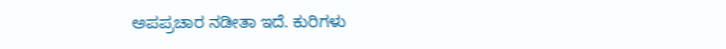ಅಪಪ್ರಚಾರ ನಡೀತಾ ಇದೆ. ಕುರಿಗಳು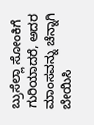ಬ್ರುಸೆಲ್ಲಾ ಸೋಂಕಿಗೆ ಗುರಿಯಾದರೆ, ಅದರ ಮಾಂಸವನ್ನು ಚೆನ್ನಾಗಿ ಬೇಯಿಸಿ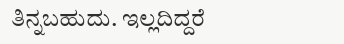ತಿನ್ನಬಹುದು. ಇಲ್ಲದಿದ್ದರೆ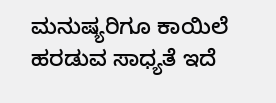ಮನುಷ್ಯರಿಗೂ ಕಾಯಿಲೆ ಹರಡುವ ಸಾಧ್ಯತೆ ಇದೆ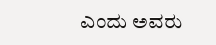ಎಂದು ಅವರು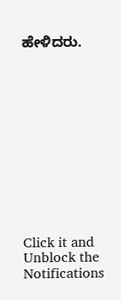ಹೇಳಿದರು.












Click it and Unblock the Notifications